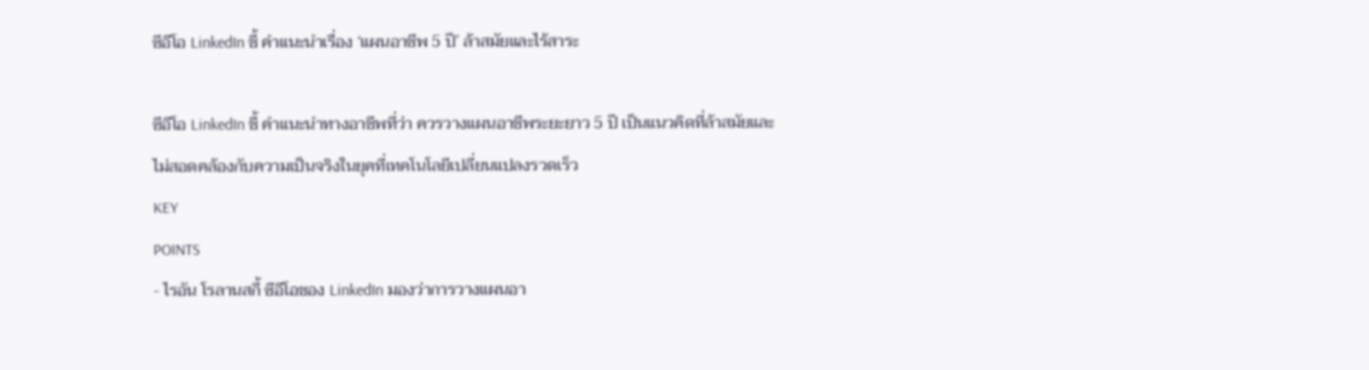ซีอีโอ LinkedIn ชี้ คำแนะนำเรื่อง ‘แผนอาชีพ 5 ปี’ ล้าสมัยและไร้สาระ

ซีอีโอ LinkedIn ชี้ คำแนะนำทางอาชีพที่ว่า ควรวางแผนอาชีพระยะยาว 5 ปี เป็นแนวคิดที่ล้าสมัยและไม่สอดคล้องกับความเป็นจริงในยุคที่เทคโนโลยีเปลี่ยนแปลงรวดเร็ว
KEY
POINTS
- ไรอัน โรลานสกี้ ซีอีโอของ LinkedIn มองว่าการวางแผนอา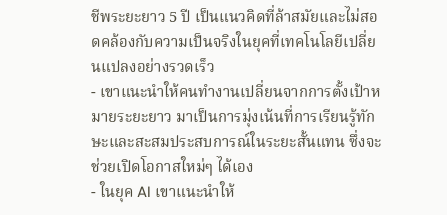ชีพระยะยาว 5 ปี เป็นแนวคิดที่ล้าสมัยและไม่สอดคล้องกับความเป็นจริงในยุคที่เทคโนโลยีเปลี่ยนแปลงอย่างรวดเร็ว
- เขาแนะนำให้คนทำงานเปลี่ยนจากการตั้งเป้าหมายระยะยาว มาเป็นการมุ่งเน้นที่การเรียนรู้ทักษะและสะสมประสบการณ์ในระยะสั้นแทน ซึ่งจะช่วยเปิดโอกาสใหม่ๆ ได้เอง
- ในยุค AI เขาแนะนำให้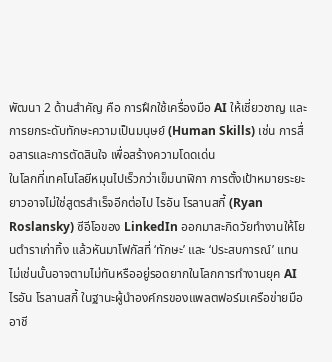พัฒนา 2 ด้านสำคัญ คือ การฝึกใช้เครื่องมือ AI ให้เชี่ยวชาญ และการยกระดับทักษะความเป็นมนุษย์ (Human Skills) เช่น การสื่อสารและการตัดสินใจ เพื่อสร้างความโดดเด่น
ในโลกที่เทคโนโลยีหมุนไปเร็วกว่าเข็มนาฬิกา การตั้งเป้าหมายระยะยาวอาจไม่ใช่สูตรสำเร็จอีกต่อไป ไรอัน โรลานสกี้ (Ryan Roslansky) ซีอีโอของ LinkedIn ออกมาสะกิดวัยทำงานให้โยนตำราเก่าทิ้ง แล้วหันมาโฟกัสที่ ‘ทักษะ’ และ ‘ประสบการณ์’ แทน ไม่เช่นนั้นอาจตามไม่ทันหรืออยู่รอดยากในโลกการทำงานยุค AI
ไรอัน โรลานสกี้ ในฐานะผู้นำองค์กรของแพลตฟอร์มเครือข่ายมืออาชี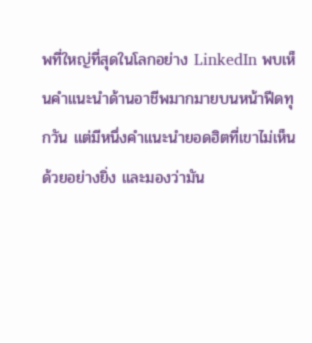พที่ใหญ่ที่สุดในโลกอย่าง LinkedIn พบเห็นคำแนะนำด้านอาชีพมากมายบนหน้าฟีดทุกวัน แต่มีหนึ่งคำแนะนำยอดฮิตที่เขาไม่เห็นด้วยอย่างยิ่ง และมองว่ามัน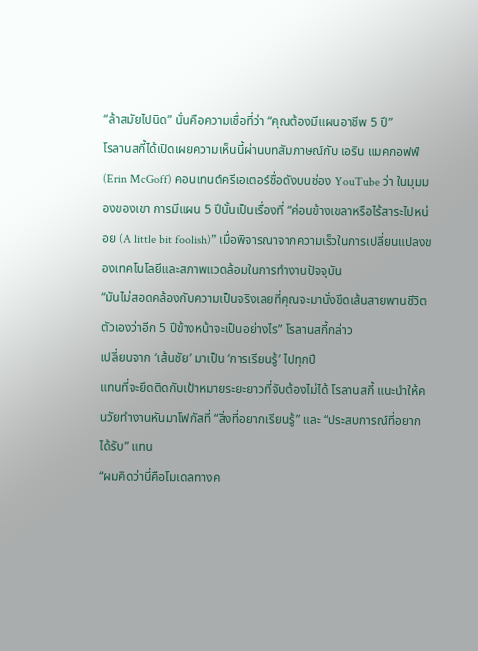“ล้าสมัยไปนิด” นั่นคือความเชื่อที่ว่า “คุณต้องมีแผนอาชีพ 5 ปี”
โรลานสกี้ได้เปิดเผยความเห็นนี้ผ่านบทสัมภาษณ์กับ เอริน แมคกอฟฟ์ (Erin McGoff) คอนเทนต์ครีเอเตอร์ชื่อดังบนช่อง YouTube ว่า ในมุมมองของเขา การมีแผน 5 ปีนั้นเป็นเรื่องที่ “ค่อนข้างเขลาหรือไร้สาระไปหน่อย (A little bit foolish)” เมื่อพิจารณาจากความเร็วในการเปลี่ยนแปลงของเทคโนโลยีและสภาพแวดล้อมในการทำงานปัจจุบัน
“มันไม่สอดคล้องกับความเป็นจริงเลยที่คุณจะมานั่งขีดเส้นสายพานชีวิตตัวเองว่าอีก 5 ปีข้างหน้าจะเป็นอย่างไร” โรลานสกี้กล่าว
เปลี่ยนจาก ‘เส้นชัย’ มาเป็น ‘การเรียนรู้’ ไปทุกปี
แทนที่จะยึดติดกับเป้าหมายระยะยาวที่จับต้องไม่ได้ โรลานสกี้ แนะนำให้คนวัยทำงานหันมาโฟกัสที่ “สิ่งที่อยากเรียนรู้” และ “ประสบการณ์ที่อยากได้รับ” แทน
“ผมคิดว่านี่คือโมเดลทางค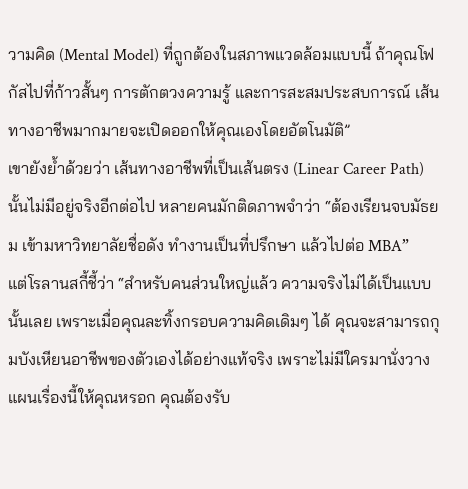วามคิด (Mental Model) ที่ถูกต้องในสภาพแวดล้อมแบบนี้ ถ้าคุณโฟกัสไปที่ก้าวสั้นๆ การตักตวงความรู้ และการสะสมประสบการณ์ เส้นทางอาชีพมากมายจะเปิดออกให้คุณเองโดยอัตโนมัติ”
เขายังย้ำด้วยว่า เส้นทางอาชีพที่เป็นเส้นตรง (Linear Career Path) นั้นไม่มีอยู่จริงอีกต่อไป หลายคนมักติดภาพจำว่า “ต้องเรียนจบมัธยม เข้ามหาวิทยาลัยชื่อดัง ทำงานเป็นที่ปรึกษา แล้วไปต่อ MBA”
แต่โรลานสกี้ชี้ว่า “สำหรับคนส่วนใหญ่แล้ว ความจริงไม่ได้เป็นแบบนั้นเลย เพราะเมื่อคุณละทิ้งกรอบความคิดเดิมๆ ได้ คุณจะสามารถกุมบังเหียนอาชีพของตัวเองได้อย่างแท้จริง เพราะไม่มีใครมานั่งวางแผนเรื่องนี้ให้คุณหรอก คุณต้องรับ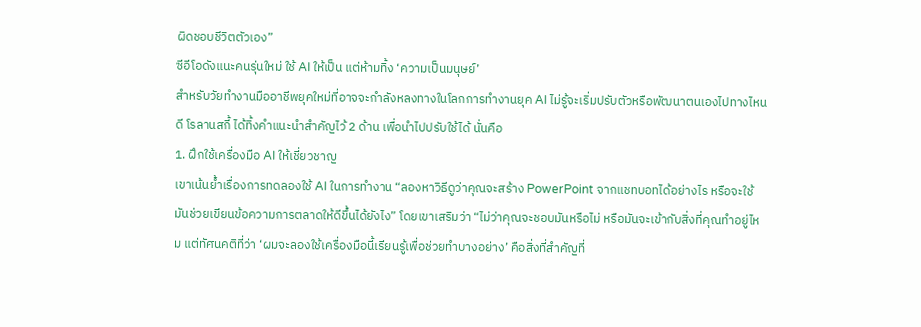ผิดชอบชีวิตตัวเอง”
ซีอีโอดังแนะคนรุ่นใหม่ ใช้ AI ให้เป็น แต่ห้ามทิ้ง ‘ความเป็นมนุษย์’
สำหรับวัยทำงานมืออาชีพยุคใหม่ที่อาจจะกำลังหลงทางในโลกการทำงานยุค AI ไม่รู้จะเริ่มปรับตัวหรือพัฒนาตนเองไปทางไหนดี โรลานสกี้ ได้ทิ้งคำแนะนำสำคัญไว้ 2 ด้าน เพื่อนำไปปรับใช้ได้ นั่นคือ
1. ฝึกใช้เครื่องมือ AI ให้เชี่ยวชาญ
เขาเน้นย้ำเรื่องการทดลองใช้ AI ในการทำงาน “ลองหาวิธีดูว่าคุณจะสร้าง PowerPoint จากแชทบอทได้อย่างไร หรือจะใช้มันช่วยเขียนข้อความการตลาดให้ดีขึ้นได้ยังไง” โดยเขาเสริมว่า “ไม่ว่าคุณจะชอบมันหรือไม่ หรือมันจะเข้ากับสิ่งที่คุณทำอยู่ไหม แต่ทัศนคติที่ว่า ‘ผมจะลองใช้เครื่องมือนี้เรียนรู้เพื่อช่วยทำบางอย่าง’ คือสิ่งที่สำคัญที่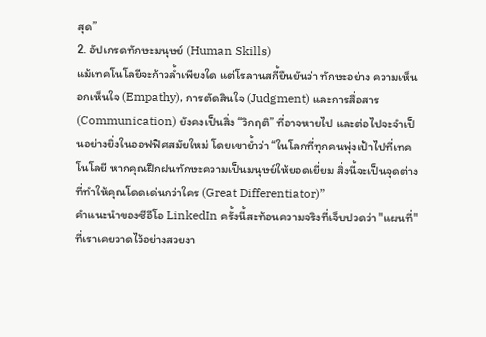สุด”
2. อัปเกรดทักษะมนุษย์ (Human Skills)
แม้เทคโนโลยีจะก้าวล้ำเพียงใด แต่โรลานสกี้ยืนยันว่า ทักษะอย่าง ความเห็นอกเห็นใจ (Empathy), การตัดสินใจ (Judgment) และการสื่อสาร (Communication) ยังคงเป็นสิ่ง “วิกฤติ” ที่อาจหายไป และต่อไปจะจำเป็นอย่างยิ่งในออฟฟิศสมัยใหม่ โดยเขาย้ำว่า “ในโลกที่ทุกคนพุ่งเป้าไปที่เทคโนโลยี หากคุณฝึกฝนทักษะความเป็นมนุษย์ให้ยอดเยี่ยม สิ่งนี้จะเป็นจุดต่างที่ทำให้คุณโดดเด่นกว่าใคร (Great Differentiator)”
คำแนะนำของซีอีโอ LinkedIn ครั้งนี้สะท้อนความจริงที่เจ็บปวดว่า "แผนที่" ที่เราเคยวาดไว้อย่างสวยงา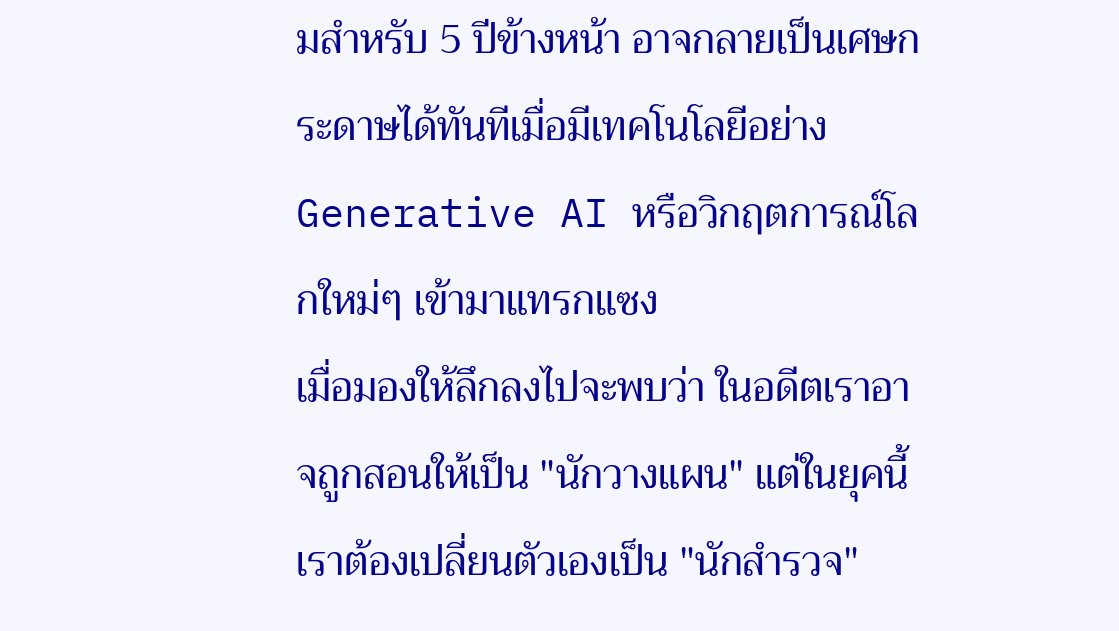มสำหรับ 5 ปีข้างหน้า อาจกลายเป็นเศษกระดาษได้ทันทีเมื่อมีเทคโนโลยีอย่าง Generative AI หรือวิกฤตการณ์โลกใหม่ๆ เข้ามาแทรกแซง
เมื่อมองให้ลึกลงไปจะพบว่า ในอดีตเราอาจถูกสอนให้เป็น "นักวางแผน" แต่ในยุคนี้เราต้องเปลี่ยนตัวเองเป็น "นักสำรวจ"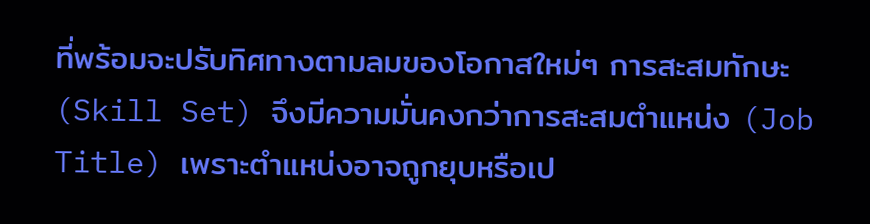ที่พร้อมจะปรับทิศทางตามลมของโอกาสใหม่ๆ การสะสมทักษะ (Skill Set) จึงมีความมั่นคงกว่าการสะสมตำแหน่ง (Job Title) เพราะตำแหน่งอาจถูกยุบหรือเป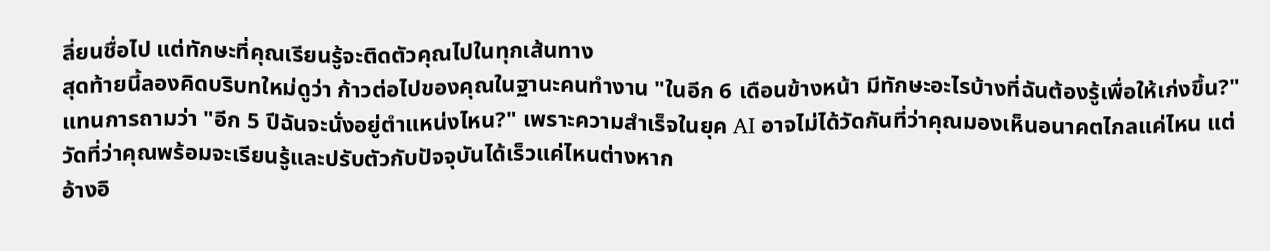ลี่ยนชื่อไป แต่ทักษะที่คุณเรียนรู้จะติดตัวคุณไปในทุกเส้นทาง
สุดท้ายนี้ลองคิดบริบทใหม่ดูว่า ก้าวต่อไปของคุณในฐานะคนทำงาน "ในอีก 6 เดือนข้างหน้า มีทักษะอะไรบ้างที่ฉันต้องรู้เพื่อให้เก่งขึ้น?" แทนการถามว่า "อีก 5 ปีฉันจะนั่งอยู่ตำแหน่งไหน?" เพราะความสำเร็จในยุค AI อาจไม่ได้วัดกันที่ว่าคุณมองเห็นอนาคตไกลแค่ไหน แต่วัดที่ว่าคุณพร้อมจะเรียนรู้และปรับตัวกับปัจจุบันได้เร็วแค่ไหนต่างหาก
อ้างอิ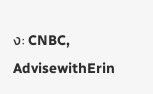ง: CNBC, AdvisewithErin